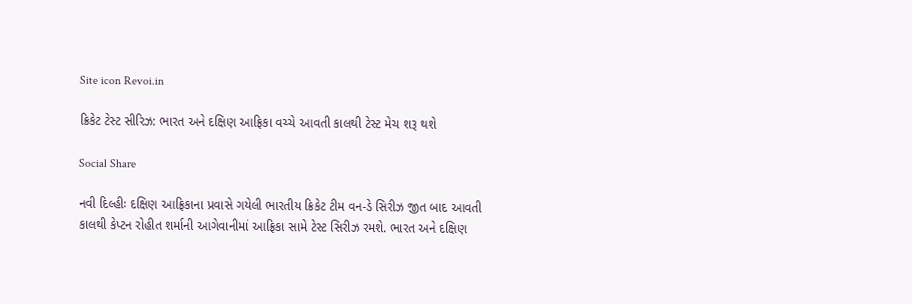Site icon Revoi.in

ક્રિકેટ ટેસ્ટ સીરિઝ: ભારત અને દક્ષિણ આફ્રિકા વચ્ચે આવતી કાલથી ટેસ્ટ મેચ શરૂ થશે

Social Share

નવી દિલ્હીઃ દક્ષિણ આફ્રિકાના પ્રવાસે ગયેલી ભારતીય ક્રિકેટ ટીમ વન-ડે સિરીઝ જીત બાદ આવતી કાલથી કેપ્ટન રોહીત શર્માની આગેવાનીમાં આફ્રિકા સામે ટેસ્ટ સિરીઝ રમશે. ભારત અને દક્ષિણ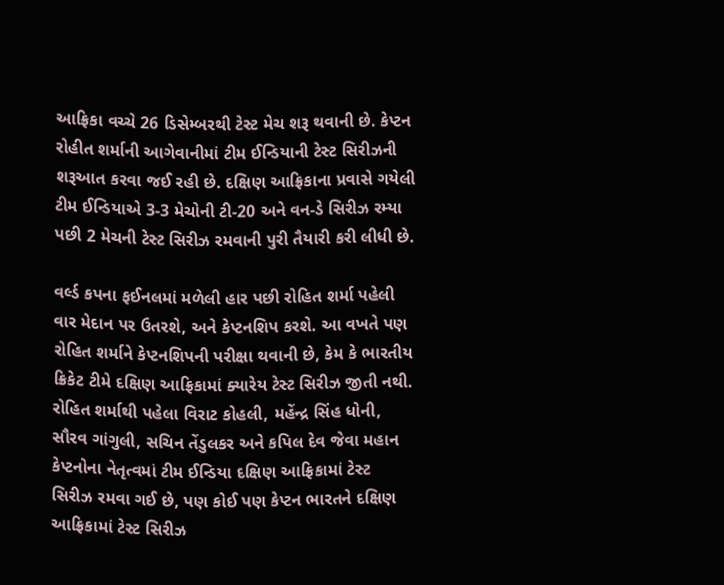આફ્રિકા વચ્ચે 26 ડિસેમ્બરથી ટેસ્ટ મેચ શરૂ થવાની છે. કેપ્ટન રોહીત શર્માની આગેવાનીમાં ટીમ ઈન્ડિયાની ટેસ્ટ સિરીઝની શરૂઆત કરવા જઈ રહી છે. દક્ષિણ આફ્રિકાના પ્રવાસે ગયેલી ટીમ ઈન્ડિયાએ 3-3 મેચોની ટી-20 અને વન-ડે સિરીઝ રમ્યા પછી 2 મેચની ટેસ્ટ સિરીઝ રમવાની પુરી તૈયારી કરી લીધી છે.

વર્લ્ડ કપના ફઈનલમાં મળેલી હાર પછી રોહિત શર્મા પહેલી વાર મેદાન પર ઉતરશે, અને કેપ્ટનશિપ કરશે. આ વખતે પણ રોહિત શર્માને કેપ્ટનશિપની પરીક્ષા થવાની છે, કેમ કે ભારતીય ક્રિકેટ ટીમે દક્ષિણ આફ્રિકામાં ક્યારેય ટેસ્ટ સિરીઝ જીતી નથી. રોહિત શર્માથી પહેલા વિરાટ કોહલી, મહેંન્દ્ર સિંહ ધોની, સૌરવ ગાંગુલી, સચિન તેંડુલકર અને કપિલ દેવ જેવા મહાન કેપ્ટનોના નેતૃત્વમાં ટીમ ઈન્ડિયા દક્ષિણ આફ્રિકામાં ટેસ્ટ સિરીઝ રમવા ગઈ છે, પણ કોઈ પણ કેપ્ટન ભારતને દક્ષિણ આફ્રિકામાં ટેસ્ટ સિરીઝ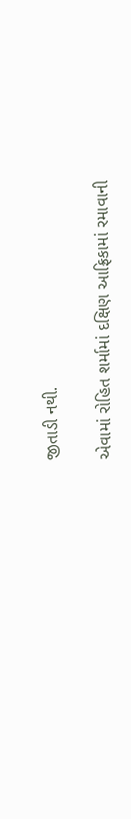જીતાડી નથી.

એવામાં રોહિત શર્મામાં દક્ષિણ આફ્રિકામાં રમાવાની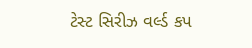ટેસ્ટ સિરીઝ વર્લ્ડ કપ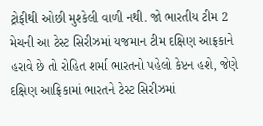ટ્રોફીથી ઓછી મુશ્કેલી વાળી નથી. જો ભારતીય ટીમ 2 મેચની આ ટેસ્ટ સિરીઝમાં યજમાન ટીમ દક્ષિણ આફ્રકાને હરાવે છે તો રોહિત શર્મા ભારતનો પહેલો કેપ્ટન હશે, જેણે દક્ષિણ આફ્રિકામાં ભારતને ટેસ્ટ સિરીઝમાં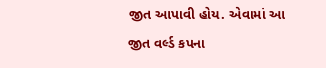જીત આપાવી હોય. એવામાં આ જીત વર્લ્ડ કપના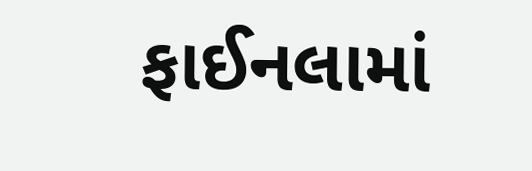ફાઈનલામાં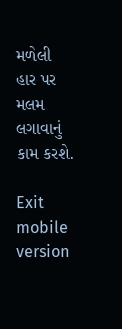મળેલી હાર પર મલમ લગાવાનું કામ કરશે.

Exit mobile version